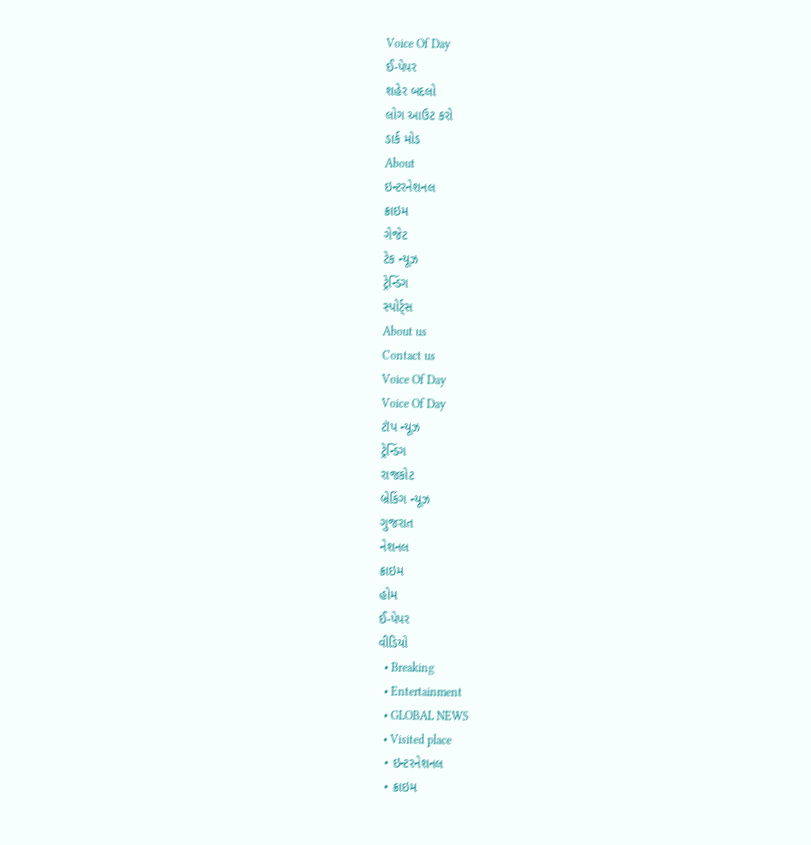Voice Of Day
ઈ-પેપર
શહેર બદલો
લોગ આઉટ કરો
ડાર્ક મોડ
About
ઇન્ટરનેશનલ
ક્રાઇમ
ગેજેટ
ટેક ન્યૂઝ
ટ્રેન્ડિંગ
સ્પોર્ટ્સ
About us
Contact us
Voice Of Day
Voice Of Day
ટૉપ ન્યૂઝ
ટ્રેન્ડિંગ
રાજકોટ
બ્રેકિંગ ન્યૂઝ
ગુજરાત
નેશનલ
ક્રાઇમ
હોમ
ઈ-પેપર
વીડિયો
  • Breaking
  • Entertainment
  • GLOBAL NEWS
  • Visited place
  • ઇન્ટરનેશનલ
  • ક્રાઇમ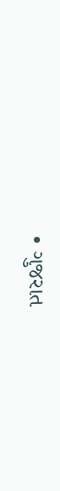• ગુજરાત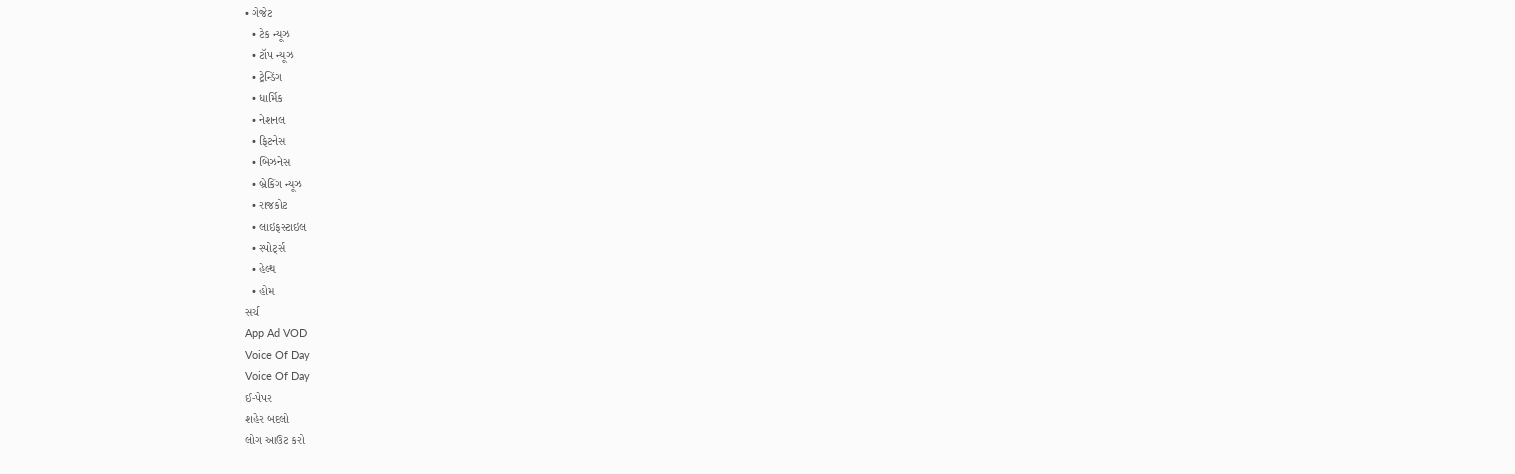• ગેજેટ
  • ટેક ન્યૂઝ
  • ટૉપ ન્યૂઝ
  • ટ્રેન્ડિંગ
  • ધાર્મિક
  • નેશનલ
  • ફિટનેસ
  • બિઝનેસ
  • બ્રેકિંગ ન્યૂઝ
  • રાજકોટ
  • લાઇફસ્ટાઇલ
  • સ્પોર્ટ્સ
  • હેલ્થ
  • હોમ
સર્ચ
App Ad VOD
Voice Of Day
Voice Of Day
ઈ-પેપર
શહેર બદલો
લોગ આઉટ કરો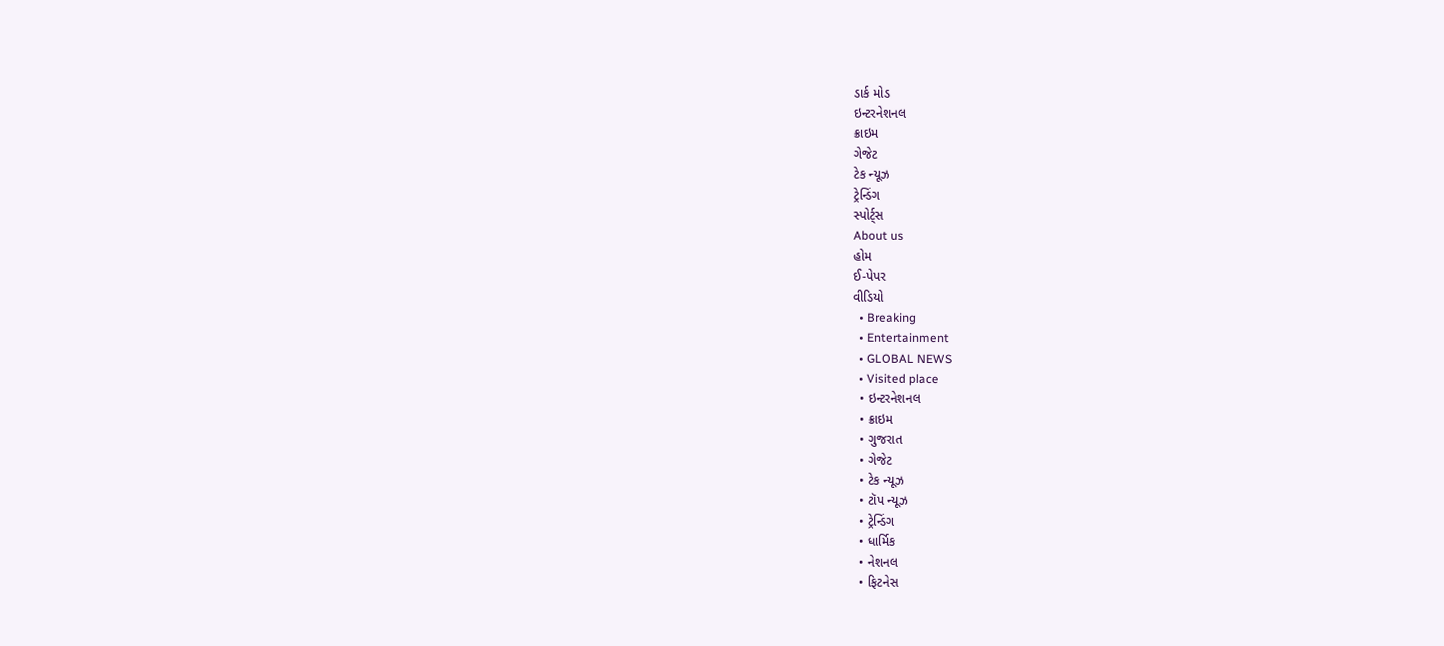ડાર્ક મોડ
ઇન્ટરનેશનલ
ક્રાઇમ
ગેજેટ
ટેક ન્યૂઝ
ટ્રેન્ડિંગ
સ્પોર્ટ્સ
About us
હોમ
ઈ-પેપર
વીડિયો
  • Breaking
  • Entertainment
  • GLOBAL NEWS
  • Visited place
  • ઇન્ટરનેશનલ
  • ક્રાઇમ
  • ગુજરાત
  • ગેજેટ
  • ટેક ન્યૂઝ
  • ટૉપ ન્યૂઝ
  • ટ્રેન્ડિંગ
  • ધાર્મિક
  • નેશનલ
  • ફિટનેસ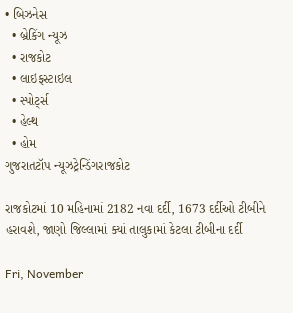• બિઝનેસ
  • બ્રેકિંગ ન્યૂઝ
  • રાજકોટ
  • લાઇફસ્ટાઇલ
  • સ્પોર્ટ્સ
  • હેલ્થ
  • હોમ
ગુજરાતટૉપ ન્યૂઝટ્રેન્ડિંગરાજકોટ

રાજકોટમાં 10 મહિનામાં 2182 નવા દર્દી, 1673 દર્દીઓ ટીબીને હરાવશે, જાણો જિલ્લામાં ક્યાં તાલુકામાં કેટલા ટીબીના દર્દી

Fri, November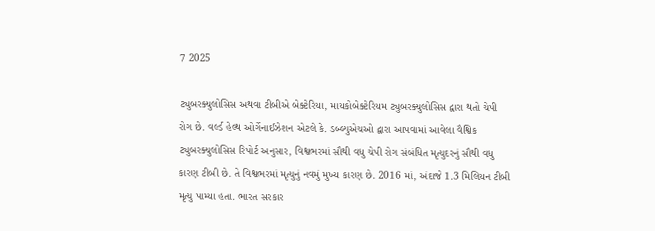7 2025

ટ્યુબરક્યુલોસિસ અથવા ટીબીએ બેક્ટેરિયા, માયકોબેક્ટેરિયમ ટ્યુબરક્યુલોસિસ દ્વારા થતો ચેપી રોગ છે. વર્લ્ડ હેલ્થ ઓર્ગેનાઈઝેશન એટલે કે. ડબ્લ્યુએચઓ દ્વારા આપવામાં આવેલા વૈશ્વિક ટ્યુબરક્યુલોસિસ રિપોર્ટ અનુસાર, વિશ્વભરમાં સૌથી વધુ ચેપી રોગ સંબંધિત મૃત્યુદરનું સૌથી વધુ કારણ ટીબી છે. તે વિશ્વભરમાં મૃત્યુનું નવમું મુખ્ય કારણ છે. 2016 માં, અંદાજે 1.3 મિલિયન ટીબી મૃત્યુ પામ્યા હતા. ભારત સરકાર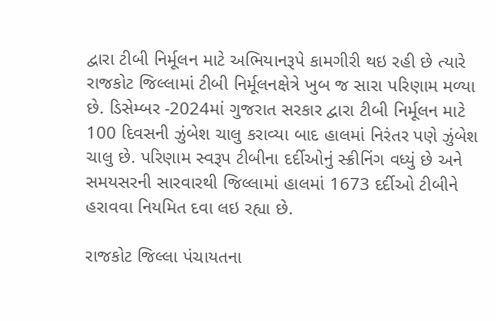દ્વારા ટીબી નિર્મૂલન માટે અભિયાનરૂપે કામગીરી થઇ રહી છે ત્યારે રાજકોટ જિલ્લામાં ટીબી નિર્મૂલનક્ષેત્રે ખુબ જ સારા પરિણામ મળ્યા છે. ડિસેમ્બર -2024માં ગુજરાત સરકાર દ્વારા ટીબી નિર્મૂલન માટે 100 દિવસની ઝુંબેશ ચાલુ કરાવ્યા બાદ હાલમાં નિરંતર પણે ઝુંબેશ ચાલુ છે. પરિણામ સ્વરૂપ ટીબીના દર્દીઓનું સ્ક્રીનિંગ વધ્યું છે અને સમયસરની સારવારથી જિલ્લામાં હાલમાં 1673 દર્દીઓ ટીબીને હરાવવા નિયમિત દવા લઇ રહ્યા છે.

રાજકોટ જિલ્લા પંચાયતના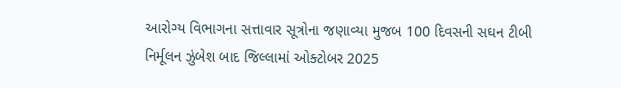આરોગ્ય વિભાગના સત્તાવાર સૂત્રોના જણાવ્યા મુજબ 100 દિવસની સઘન ટીબી નિર્મૂલન ઝુંબેશ બાદ જિલ્લામાં ઓક્ટોબર 2025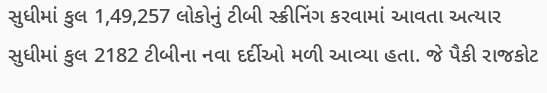સુધીમાં કુલ 1,49,257 લોકોનું ટીબી સ્ક્રીનિંગ કરવામાં આવતા અત્યાર સુધીમાં કુલ 2182 ટીબીના નવા દર્દીઓ મળી આવ્યા હતા. જે પૈકી રાજકોટ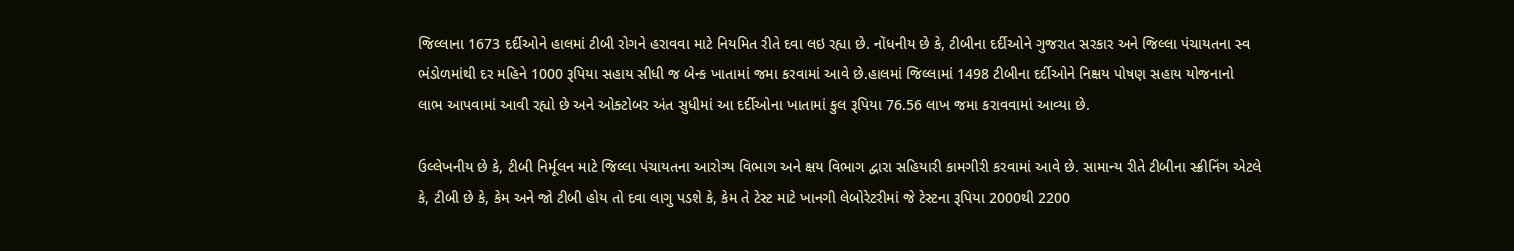જિલ્લાના 1673 દર્દીઓને હાલમાં ટીબી રોગને હરાવવા માટે નિયમિત રીતે દવા લઇ રહ્યા છે. નોંધનીય છે કે, ટીબીના દર્દીઓને ગુજરાત સરકાર અને જિલ્લા પંચાયતના સ્વ ભંડોળમાંથી દર મહિને 1000 રૂપિયા સહાય સીધી જ બેન્ક ખાતામાં જમા કરવામાં આવે છે.હાલમાં જિલ્લામાં 1498 ટીબીના દર્દીઓને નિક્ષય પોષણ સહાય યોજનાનો લાભ આપવામાં આવી રહ્યો છે અને ઓક્ટોબર અંત સુધીમાં આ દર્દીઓના ખાતામાં કુલ રૂપિયા 76.56 લાખ જમા કરાવવામાં આવ્યા છે.

ઉલ્લેખનીય છે કે, ટીબી નિર્મૂલન માટે જિલ્લા પંચાયતના આરોગ્ય વિભાગ અને ક્ષય વિભાગ દ્વારા સહિયારી કામગીરી કરવામાં આવે છે. સામાન્ય રીતે ટીબીના સ્ક્રીનિંગ એટલે કે, ટીબી છે કે, કેમ અને જો ટીબી હોય તો દવા લાગુ પડશે કે, કેમ તે ટેસ્ટ માટે ખાનગી લેબોરેટરીમાં જે ટેસ્ટના રૂપિયા 2000થી 2200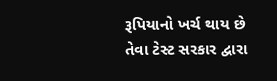રૂપિયાનો ખર્ચ થાય છે તેવા ટેસ્ટ સરકાર દ્વારા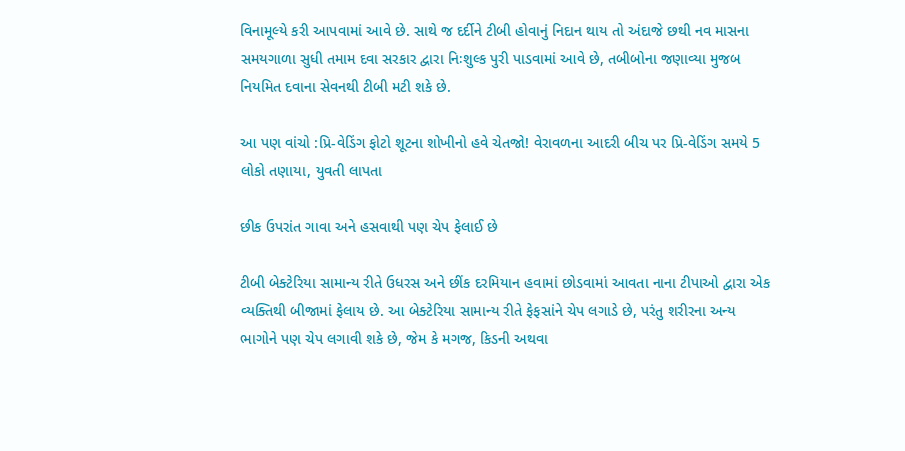વિનામૂલ્યે કરી આપવામાં આવે છે. સાથે જ દર્દીને ટીબી હોવાનું નિદાન થાય તો અંદાજે છથી નવ માસના સમયગાળા સુધી તમામ દવા સરકાર દ્વારા નિઃશુલ્ક પુરી પાડવામાં આવે છે, તબીબોના જણાવ્યા મુજબ નિયમિત દવાના સેવનથી ટીબી મટી શકે છે.

આ પણ વાંચો :પ્રિ-વેડિંગ ફોટો શૂટના શોખીનો હવે ચેતજો! વેરાવળના આદરી બીચ પર પ્રિ-વેડિંગ સમયે 5 લોકો તણાયા, યુવતી લાપતા

છીક ઉપરાંત ગાવા અને હસવાથી પણ ચેપ ફેલાઈ છે

ટીબી બેક્ટેરિયા સામાન્ય રીતે ઉધરસ અને છીંક દરમિયાન હવામાં છોડવામાં આવતા નાના ટીપાઓ દ્વારા એક વ્યક્તિથી બીજામાં ફેલાય છે. આ બેક્ટેરિયા સામાન્ય રીતે ફેફસાંને ચેપ લગાડે છે, પરંતુ શરીરના અન્ય ભાગોને પણ ચેપ લગાવી શકે છે, જેમ કે મગજ, કિડની અથવા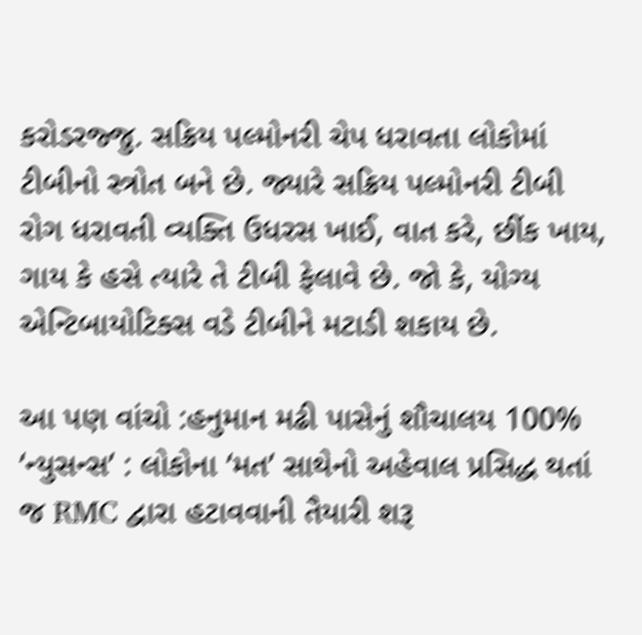કરોડરજ્જુ. સક્રિય પલ્મોનરી ચેપ ધરાવતા લોકોમાં ટીબીનો સ્ત્રોત બને છે. જ્યારે સક્રિય પલ્મોનરી ટીબી રોગ ધરાવતી વ્યક્તિ ઉધરસ ખાઈ, વાત કરે, છીંક ખાય, ગાય કે હસે ત્યારે તે ટીબી ફેલાવે છે. જો કે, યોગ્ય એન્ટિબાયોટિક્સ વડે ટીબીને મટાડી શકાય છે.

આ પણ વાંચો :હનુમાન મઢી પાસેનું શૌચાલય 100% ‘ન્યુસન્સ’ : લોકોના ‘મત’ સાથેનો અહેવાલ પ્રસિદ્ધ થતાં જ RMC દ્વારા હટાવવાની તૈયારી શરૂ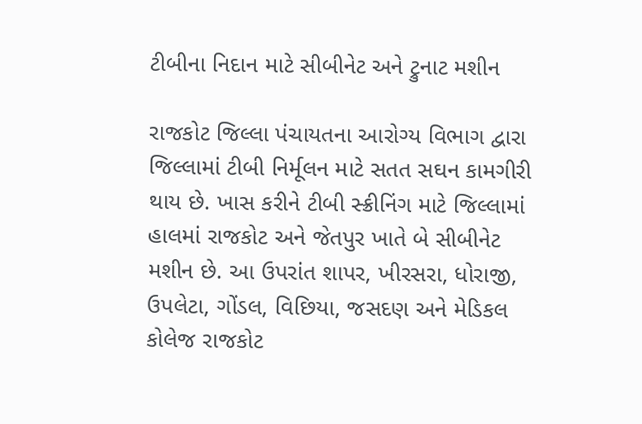ટીબીના નિદાન માટે સીબીનેટ અને ટ્રુનાટ મશીન

રાજકોટ જિલ્લા પંચાયતના આરોગ્ય વિભાગ દ્વારા જિલ્લામાં ટીબી નિર્મૂલન માટે સતત સઘન કામગીરી થાય છે. ખાસ કરીને ટીબી સ્ક્રીનિંગ માટે જિલ્લામાં હાલમાં રાજકોટ અને જેતપુર ખાતે બે સીબીનેટ મશીન છે. આ ઉપરાંત શાપર, ખીરસરા, ધોરાજી, ઉપલેટા, ગોંડલ, વિછિયા, જસદણ અને મેડિકલ કોલેજ રાજકોટ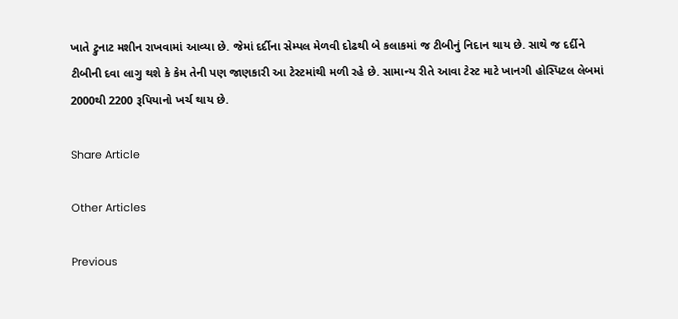ખાતે ટ્રુનાટ મશીન રાખવામાં આવ્યા છે. જેમાં દર્દીના સેમ્પલ મેળવી દોઢથી બે કલાકમાં જ ટીબીનું નિદાન થાય છે. સાથે જ દર્દીને ટીબીની દવા લાગુ થશે કે કેમ તેની પણ જાણકારી આ ટેસ્ટમાંથી મળી રહે છે. સામાન્ય રીતે આવા ટેસ્ટ માટે ખાનગી હોસ્પિટલ લેબમાં 2000થી 2200 રૂપિયાનો ખર્ચ થાય છે.

Share Article

Other Articles

Previous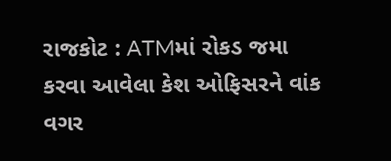રાજકોટ : ATMમાં રોકડ જમા કરવા આવેલા કેશ ઓફિસરને વાંક વગર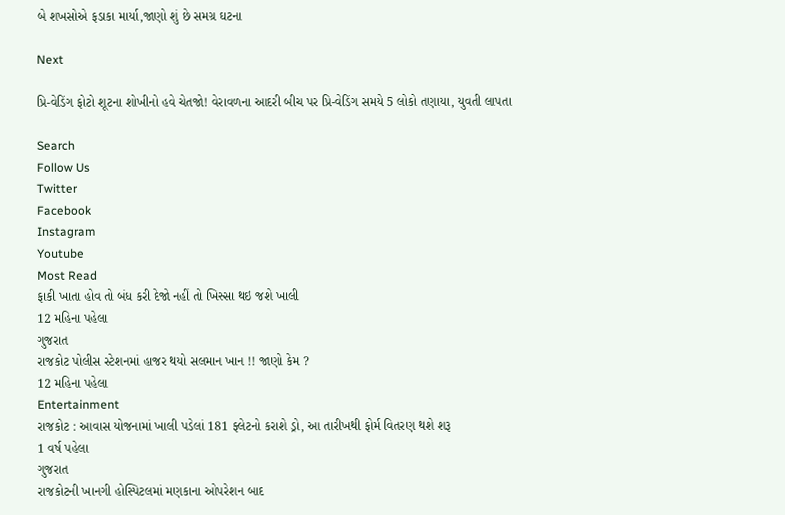બે શખસોએ ફડાકા માર્યા,જાણો શું છે સમગ્ર ઘટના

Next

પ્રિ-વેડિંગ ફોટો શૂટના શોખીનો હવે ચેતજો! વેરાવળના આદરી બીચ પર પ્રિ-વેડિંગ સમયે 5 લોકો તણાયા, યુવતી લાપતા

Search
Follow Us
Twitter
Facebook
Instagram
Youtube
Most Read
ફાકી ખાતા હોવ તો બંધ કરી દેજો નહીં તો ખિસ્સા થઇ જશે ખાલી
12 મહિના પહેલા
ગુજરાત
રાજકોટ પોલીસ સ્ટેશનમાં હાજર થયો સલમાન ખાન !! જાણો કેમ ?
12 મહિના પહેલા
Entertainment
રાજકોટ : આવાસ યોજનામાં ખાલી પડેલાં 181 ફ્લેટનો કરાશે ડ્રો, આ તારીખથી ફોર્મ વિતરણ થશે શરૂ
1 વર્ષ પહેલા
ગુજરાત
રાજકોટની ખાનગી હોસ્પિટલમાં મણકાના ઓપરેશન બાદ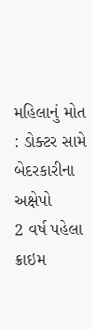મહિલાનું મોત : ડોક્ટર સામે બેદરકારીના અક્ષેપો
2 વર્ષ પહેલા
ક્રાઇમ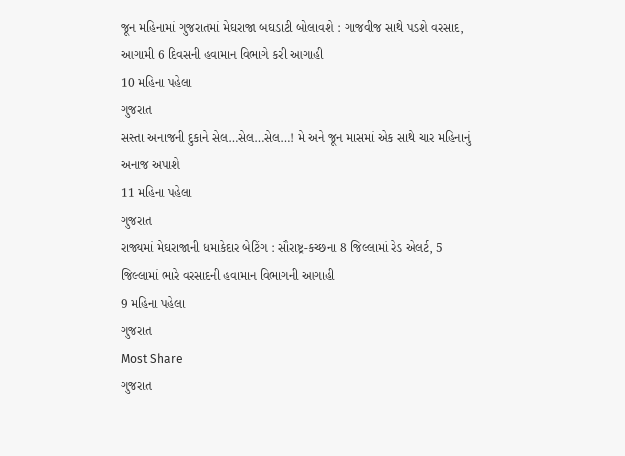જૂન મહિનામાં ગુજરાતમાં મેઘરાજા બઘડાટી બોલાવશે : ગાજવીજ સાથે પડશે વરસાદ, આગામી 6 દિવસની હવામાન વિભાગે કરી આગાહી
10 મહિના પહેલા
ગુજરાત
સસ્તા અનાજની દુકાને સેલ…સેલ…સેલ…! મે અને જૂન માસમાં એક સાથે ચાર મહિનાનું અનાજ અપાશે
11 મહિના પહેલા
ગુજરાત
રાજ્યમાં મેઘરાજાની ધમાકેદાર બેટિંગ : સૌરાષ્ટ્ર-કચ્છના 8 જિલ્લામાં રેડ એલર્ટ, 5 જિલ્લામાં ભારે વરસાદની હવામાન વિભાગની આગાહી
9 મહિના પહેલા
ગુજરાત
Most Share
ગુજરાત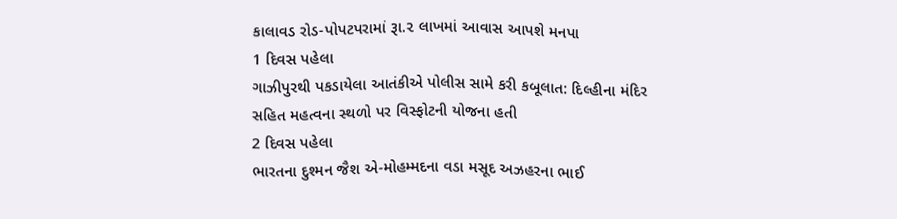કાલાવડ રોડ-પોપટપરામાં રૂા.૨ લાખમાં આવાસ આપશે મનપા
1 દિવસ પહેલા
ગાઝીપુરથી પકડાયેલા આતંકીએ પોલીસ સામે કરી કબૂલાત: દિલ્હીના મંદિર સહિત મહત્વના સ્થળો પર વિસ્ફોટની યોજના હતી
2 દિવસ પહેલા
ભારતના દુશ્મન જૈશ એ-મોહમ્મદના વડા મસૂદ અઝહરના ભાઈ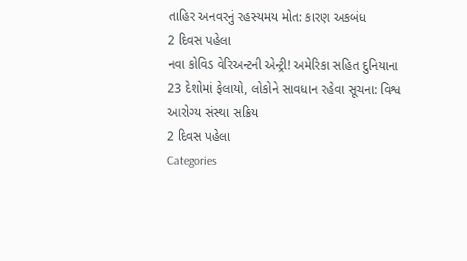તાહિર અનવરનું રહસ્યમય મોત: કારણ અકબંધ
2 દિવસ પહેલા
નવા કોવિડ વેરિઅન્ટની એન્ટ્રી! અમેરિકા સહિત દુનિયાના 23 દેશોમાં ફેલાયો, લોકોને સાવધાન રહેવા સૂચના: વિશ્વ આરોગ્ય સંસ્થા સક્રિય
2 દિવસ પહેલા
Categories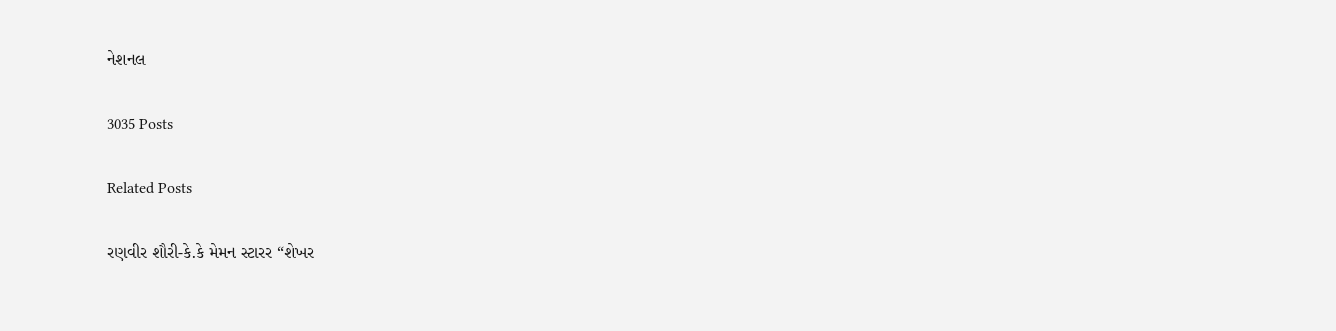નેશનલ

3035 Posts

Related Posts

રણવીર શૌરી-કે.કે મેમન સ્ટારર “શેખર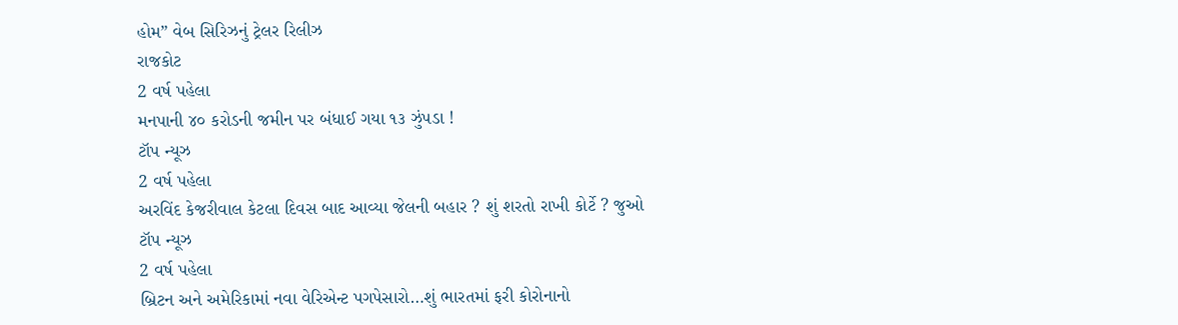હોમ” વેબ સિરિઝનું ટ્રેલર રિલીઝ
રાજકોટ
2 વર્ષ પહેલા
મનપાની ૪૦ કરોડની જમીન પર બંધાઈ ગયા ૧૩ ઝુંપડા !
ટૉપ ન્યૂઝ
2 વર્ષ પહેલા
અરવિંદ કેજરીવાલ કેટલા દિવસ બાદ આવ્યા જેલની બહાર ? શું શરતો રાખી કોર્ટે ? જુઓ
ટૉપ ન્યૂઝ
2 વર્ષ પહેલા
બ્રિટન અને અમેરિકામાં નવા વેરિએન્ટ પગપેસારો…શું ભારતમાં ફરી કોરોનાનો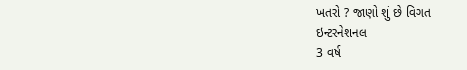ખતરો ? જાણો શું છે વિગત
ઇન્ટરનેશનલ
3 વર્ષ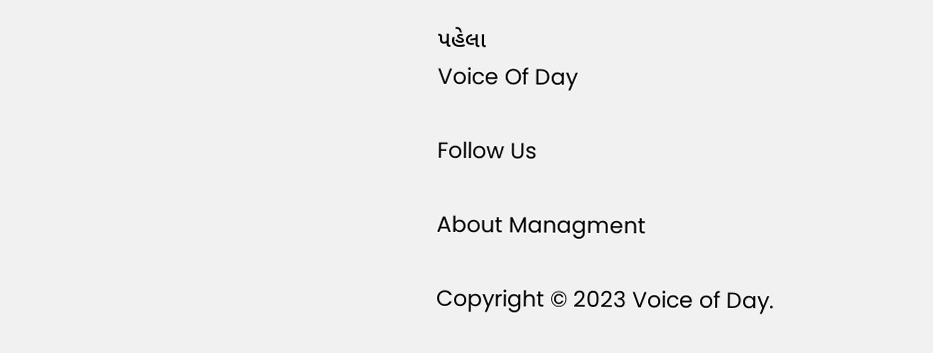પહેલા
Voice Of Day

Follow Us

About Managment

Copyright © 2023 Voice of Day.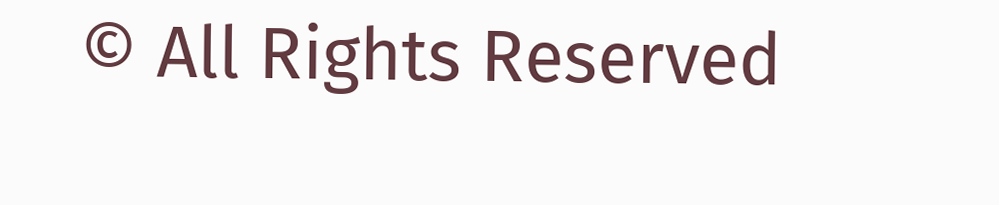© All Rights Reserved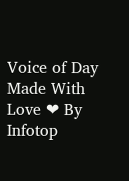Voice of Day
Made With Love ❤ By Infotop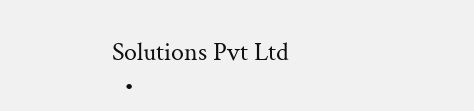Solutions Pvt Ltd
  •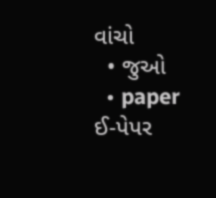વાંચો
  • જુઓ
  • paper ઈ-પેપર